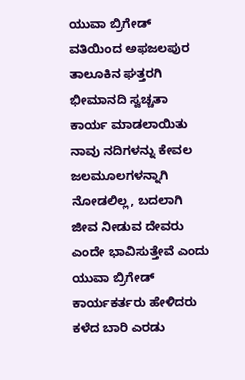ಯುವಾ ಬ್ರಿಗೇಡ್ ವತಿಯಿಂದ ಅಫಜಲಪುರ ತಾಲೂಕಿನ ಘತ್ತರಗಿ ಭೀಮಾನದಿ ಸ್ವಚ್ಚತಾ ಕಾರ್ಯ ಮಾಡಲಾಯಿತು
ನಾವು ನದಿಗಳನ್ನು ಕೇವಲ ಜಲಮೂಲಗಳನ್ನಾಗಿ ನೋಡಲಿಲ್ಲ, ಬದಲಾಗಿ ಜೀವ ನೀಡುವ ದೇವರು ಎಂದೇ ಭಾವಿಸುತ್ತೇವೆ ಎಂದು ಯುವಾ ಬ್ರಿಗೇಡ್ ಕಾರ್ಯಕರ್ತರು ಹೇಳಿದರು
ಕಳೆದ ಬಾರಿ ಎರಡು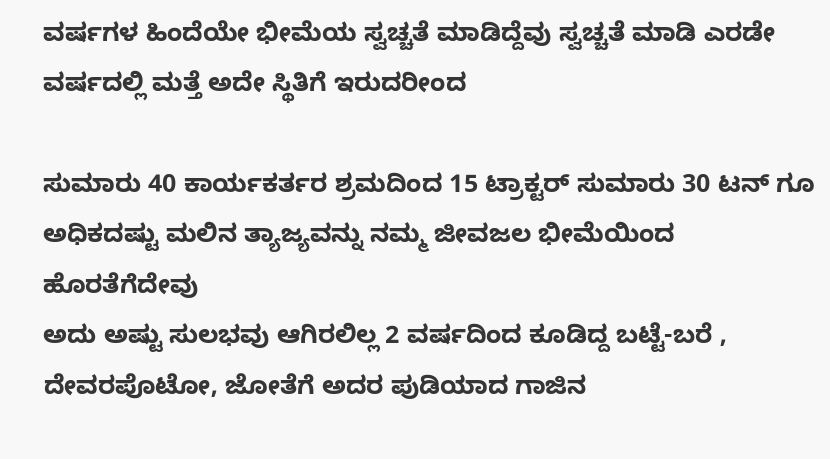ವರ್ಷಗಳ ಹಿಂದೆಯೇ ಭೀಮೆಯ ಸ್ವಚ್ಚತೆ ಮಾಡಿದ್ದೆವು ಸ್ವಚ್ಚತೆ ಮಾಡಿ ಎರಡೇ ವರ್ಷದಲ್ಲಿ ಮತ್ತೆ ಅದೇ ಸ್ಥಿತಿಗೆ ಇರುದರೀಂದ

ಸುಮಾರು 40 ಕಾರ್ಯಕರ್ತರ ಶ್ರಮದಿಂದ 15 ಟ್ರಾಕ್ಟರ್ ಸುಮಾರು 30 ಟನ್ ಗೂ ಅಧಿಕದಷ್ಟು ಮಲಿನ ತ್ಯಾಜ್ಯವನ್ನು ನಮ್ಮ ಜೀವಜಲ ಭೀಮೆಯಿಂದ ಹೊರತೆಗೆದೇವು
ಅದು ಅಷ್ಟು ಸುಲಭವು ಆಗಿರಲಿಲ್ಲ 2 ವರ್ಷದಿಂದ ಕೂಡಿದ್ದ ಬಟ್ಟೆ-ಬರೆ , ದೇವರಪೊಟೋ, ಜೋತೆಗೆ ಅದರ ಪುಡಿಯಾದ ಗಾಜಿನ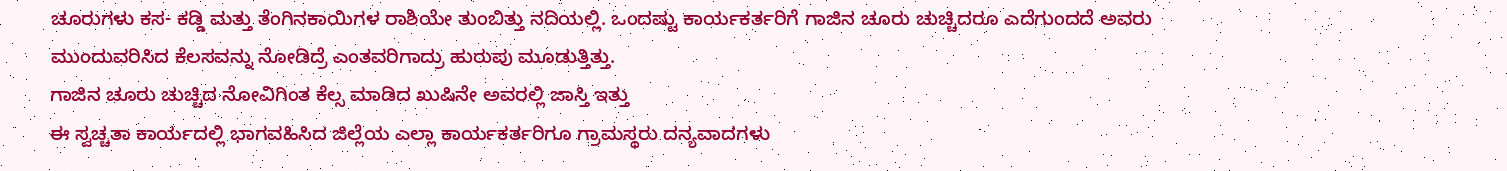ಚೂರುಗಳು ಕಸ- ಕಡ್ಡಿ ಮತ್ತು ತೆಂಗಿನಕಾಯಿಗಳ ರಾಶಿಯೇ ತುಂಬಿತ್ತು ನದಿಯಲ್ಲಿ. ಒಂದಷ್ಟು ಕಾರ್ಯಕರ್ತರಿಗೆ ಗಾಜಿನ ಚೂರು ಚುಚ್ಚಿದರೂ ಎದೆಗುಂದದೆ ಅವರು ಮುಂದುವರಿಸಿದ ಕೆಲಸವನ್ನು ನೋಡಿದ್ರೆ ಎಂತವರಿಗಾದ್ರು ಹುರುಪು ಮೂಡುತ್ತಿತ್ತು.
ಗಾಜಿನ ಚೂರು ಚುಚ್ಚಿದ ನೋವಿಗಿಂತ ಕೆಲ್ಸ ಮಾಡಿದ ಖುಷಿನೇ ಅವರಲ್ಲಿ ಜಾಸ್ತಿ ಇತ್ತು
ಈ ಸ್ವಚ್ಚತಾ ಕಾರ್ಯದಲ್ಲಿ ಭಾಗವಹಿಸಿದ ಜಿಲ್ಲೆಯ ಎಲ್ಲಾ ಕಾರ್ಯಕರ್ತರಿಗೂ ಗ್ರಾಮಸ್ಥರು ದನ್ಯವಾದಗಳು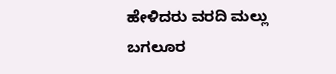ಹೇಳಿದರು ವರದಿ ಮಲ್ಲು ಬಗಲೂರ